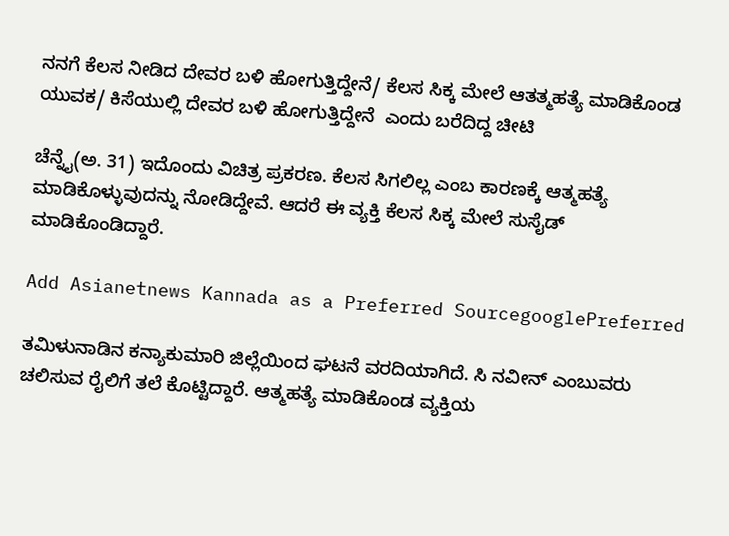ನನಗೆ ಕೆಲಸ ನೀಡಿದ ದೇವರ ಬಳಿ ಹೋಗುತ್ತಿದ್ದೇನೆ/ ಕೆಲಸ ಸಿಕ್ಕ ಮೇಲೆ ಆತತ್ಮಹತ್ಯೆ ಮಾಡಿಕೊಂಡ ಯುವಕ/ ಕಿಸೆಯುಲ್ಲಿ ದೇವರ ಬಳಿ ಹೋಗುತ್ತಿದ್ದೇನೆ  ಎಂದು ಬರೆದಿದ್ದ ಚೀಟಿ

ಚೆನ್ನೈ(ಅ. 31) ಇದೊಂದು ವಿಚಿತ್ರ ಪ್ರಕರಣ. ಕೆಲಸ ಸಿಗಲಿಲ್ಲ ಎಂಬ ಕಾರಣಕ್ಕೆ ಆತ್ಮಹತ್ಯೆ ಮಾಡಿಕೊಳ್ಳುವುದನ್ನು ನೋಡಿದ್ದೇವೆ. ಆದರೆ ಈ ವ್ಯಕ್ತಿ ಕೆಲಸ ಸಿಕ್ಕ ಮೇಲೆ ಸುಸೈಡ್ ಮಾಡಿಕೊಂಡಿದ್ದಾರೆ.

Add Asianetnews Kannada as a Preferred SourcegooglePreferred

ತಮಿಳುನಾಡಿನ ಕನ್ಯಾಕುಮಾರಿ ಜಿಲ್ಲೆಯಿಂದ ಘಟನೆ ವರದಿಯಾಗಿದೆ. ಸಿ ನವೀನ್ ಎಂಬುವರು ಚಲಿಸುವ ರೈಲಿಗೆ ತಲೆ ಕೊಟ್ಟಿದ್ದಾರೆ. ಆತ್ಮಹತ್ಯೆ ಮಾಡಿಕೊಂಡ ವ್ಯಕ್ತಿಯ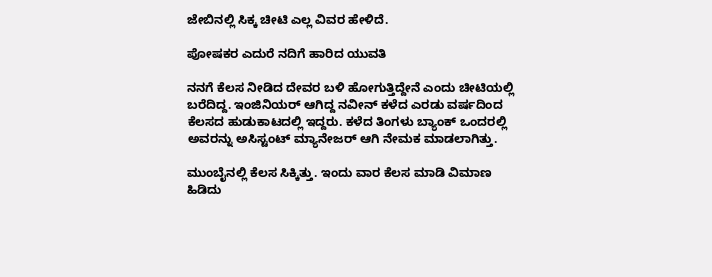ಜೇಬಿನಲ್ಲಿ ಸಿಕ್ಕ ಚೀಟಿ ಎಲ್ಲ ವಿವರ ಹೇಳಿದೆ.

ಪೋಷಕರ ಎದುರೆ ನದಿಗೆ ಹಾರಿದ ಯುವತಿ

ನನಗೆ ಕೆಲಸ ನೀಡಿದ ದೇವರ ಬಳಿ ಹೋಗುತ್ತಿದ್ದೇನೆ ಎಂದು ಚೀಟಿಯಲ್ಲಿ ಬರೆದಿದ್ದ. ಇಂಜಿನಿಯರ್ ಆಗಿದ್ದ ನವೀನ್ ಕಳೆದ ಎರಡು ವರ್ಷದಿಂದ ಕೆಲಸದ ಹುಡುಕಾಟದಲ್ಲಿ ಇದ್ದರು. ಕಳೆದ ತಿಂಗಳು ಬ್ಯಾಂಕ್ ಒಂದರಲ್ಲಿ ಅವರನ್ನು ಅಸಿಸ್ಟಂಟ್ ಮ್ಯಾನೇಜರ್ ಆಗಿ ನೇಮಕ ಮಾಡಲಾಗಿತ್ತು.

ಮುಂಬೈನಲ್ಲಿ ಕೆಲಸ ಸಿಕ್ಕಿತ್ತು. ಇಂದು ವಾರ ಕೆಲಸ ಮಾಡಿ ವಿಮಾಣ ಹಿಡಿದು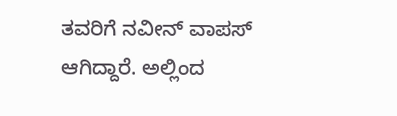ತವರಿಗೆ ನವೀನ್ ವಾಪಸ್ ಆಗಿದ್ದಾರೆ. ಅಲ್ಲಿಂದ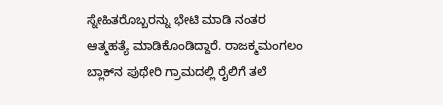ಸ್ನೇಹಿತರೊಬ್ಬರನ್ನು ಭೇಟಿ ಮಾಡಿ ನಂತರ ಆತ್ಮಹತ್ಯೆ ಮಾಡಿಕೊಂಡಿದ್ದಾರೆ. ರಾಜಕ್ಮಮಂಗಲಂ ಬ್ಲಾಕ್‌ನ ಪುಥೇರಿ ಗ್ರಾಮದಲ್ಲಿ ರೈಲಿಗೆ ತಲೆ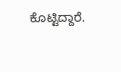ಕೊಟ್ಟಿದ್ದಾರೆ.